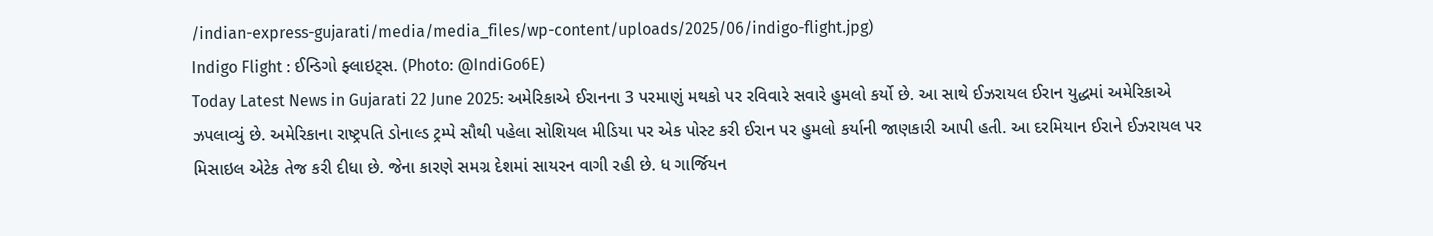/indian-express-gujarati/media/media_files/wp-content/uploads/2025/06/indigo-flight.jpg)
Indigo Flight : ઈન્ડિગો ફ્લાઇટ્સ. (Photo: @IndiGo6E)
Today Latest News in Gujarati 22 June 2025: અમેરિકાએ ઈરાનના 3 પરમાણું મથકો પર રવિવારે સવારે હુમલો કર્યો છે. આ સાથે ઈઝરાયલ ઈરાન યુદ્ધમાં અમેરિકાએ ઝપલાવ્યું છે. અમેરિકાના રાષ્ટ્રપતિ ડોનાલ્ડ ટ્રમ્પે સૌથી પહેલા સોશિયલ મીડિયા પર એક પોસ્ટ કરી ઈરાન પર હુમલો કર્યાની જાણકારી આપી હતી. આ દરમિયાન ઈરાને ઈઝરાયલ પર મિસાઇલ એટેક તેજ કરી દીધા છે. જેના કારણે સમગ્ર દેશમાં સાયરન વાગી રહી છે. ધ ગાર્જિયન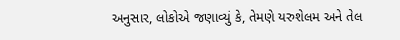અનુસાર, લોકોએ જણાવ્યું કે, તેમણે યરુશેલમ અને તેલ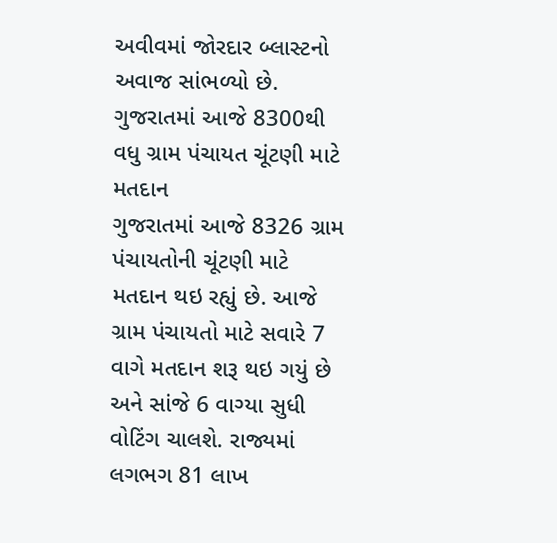અવીવમાં જોરદાર બ્લાસ્ટનો અવાજ સાંભળ્યો છે.
ગુજરાતમાં આજે 8300થી વધુ ગ્રામ પંચાયત ચૂંટણી માટે મતદાન
ગુજરાતમાં આજે 8326 ગ્રામ પંચાયતોની ચૂંટણી માટે મતદાન થઇ રહ્યું છે. આજે ગ્રામ પંચાયતો માટે સવારે 7 વાગે મતદાન શરૂ થઇ ગયું છે અને સાંજે 6 વાગ્યા સુધી વોટિંગ ચાલશે. રાજ્યમાં લગભગ 81 લાખ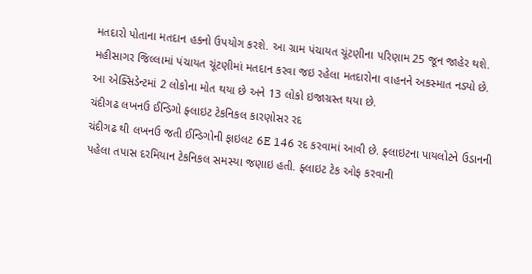મતદારો પોતાના મતદાન હકનો ઉપયોગ કરશે. આ ગ્રામ પંચાયત ચૂંટણીના પરિણામ 25 જૂન જાહેર થશે. મહીસાગર જિલ્લામાં પંચાયત ચૂંટણીમાં મતદાન કરવા જઇ રહેલા મતદારોના વાહનને અકસ્માત નડ્યો છે. આ એક્સિડેન્ટમાં 2 લોકોના મોત થયા છે અને 13 લોકો ઇજાગ્રસ્ત થયા છે.
ચંદીગઢ લખનઉ ઈન્ડિગો ફ્લાઇટ ટેકનિકલ કારણોસર રદ
ચંદીગઢ થી લખનઉ જતી ઈન્ડિગોની ફાઇલટ 6E 146 રદ કરવામાં આવી છે. ફ્લાઇટના પાયલોટને ઉડાનની પહેલા તપાસ દરમિયાન ટેકનિકલ સમસ્યા જણાઇ હતી. ફ્લાઇટ ટેક ઓફ કરવાની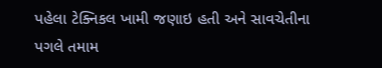પહેલા ટેક્નિકલ ખામી જણાઇ હતી અને સાવચેતીના પગલે તમામ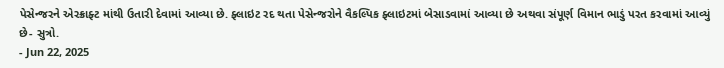પેસેન્જરને એરક્રાફ્ટ માંથી ઉતારી દેવામાં આવ્યા છે. ફ્લાઇટ રદ થતા પેસેન્જરોને વૈકલ્પિક ફ્લાઇટમાં બેસાડવામાં આવ્યા છે અથવા સંપૂર્ણ વિમાન ભાડું પરત કરવામાં આવ્યું છે- સુત્રો.
- Jun 22, 2025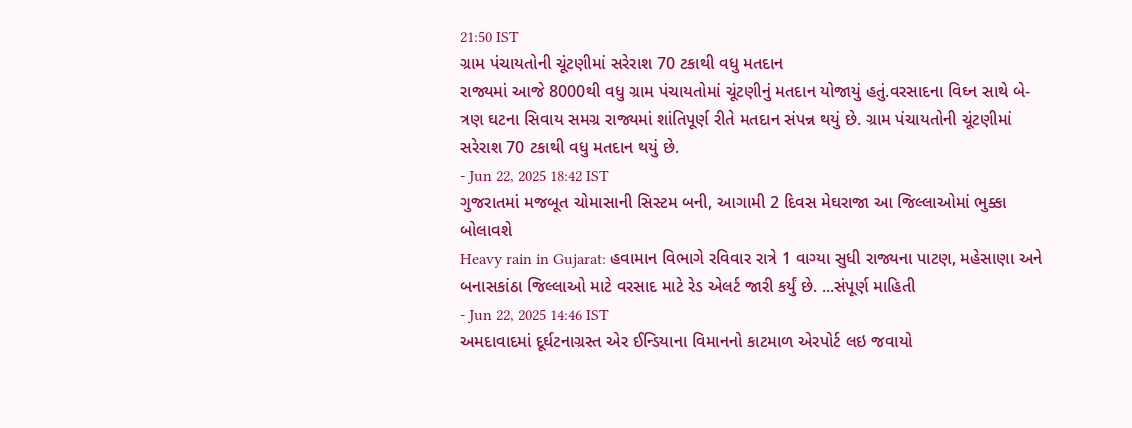21:50 IST
ગ્રામ પંચાયતોની ચૂંટણીમાં સરેરાશ 70 ટકાથી વધુ મતદાન
રાજ્યમાં આજે 8000થી વધુ ગ્રામ પંચાયતોમાં ચૂંટણીનું મતદાન યોજાયું હતું.વરસાદના વિઘ્ન સાથે બે-ત્રણ ઘટના સિવાય સમગ્ર રાજ્યમાં શાંતિપૂર્ણ રીતે મતદાન સંપન્ન થયું છે. ગ્રામ પંચાયતોની ચૂંટણીમાં સરેરાશ 70 ટકાથી વધુ મતદાન થયું છે.
- Jun 22, 2025 18:42 IST
ગુજરાતમાં મજબૂત ચોમાસાની સિસ્ટમ બની, આગામી 2 દિવસ મેઘરાજા આ જિલ્લાઓમાં ભુક્કા બોલાવશે
Heavy rain in Gujarat: હવામાન વિભાગે રવિવાર રાત્રે 1 વાગ્યા સુધી રાજ્યના પાટણ, મહેસાણા અને બનાસકાંઠા જિલ્લાઓ માટે વરસાદ માટે રેડ એલર્ટ જારી કર્યું છે. ...સંપૂર્ણ માહિતી
- Jun 22, 2025 14:46 IST
અમદાવાદમાં દૂર્ઘટનાગ્રસ્ત એર ઈન્ડિયાના વિમાનનો કાટમાળ એરપોર્ટ લઇ જવાયો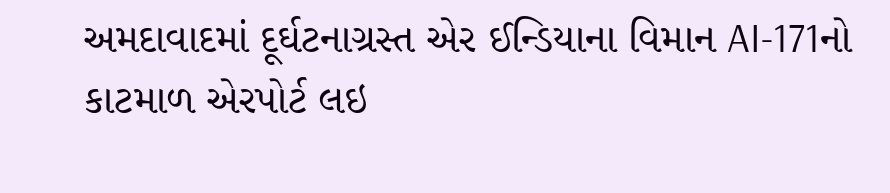અમદાવાદમાં દૂર્ઘટનાગ્રસ્ત એર ઈન્ડિયાના વિમાન AI-171નો કાટમાળ એરપોર્ટ લઇ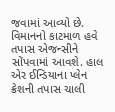જવામાં આવ્યો છે. વિમાનનો કાટમાળ હવે તપાસ એજન્સીને સોંપવામાં આવશે. હાલ એર ઈન્ડિયાના પ્લેન ક્રેશની તપાસ ચાલી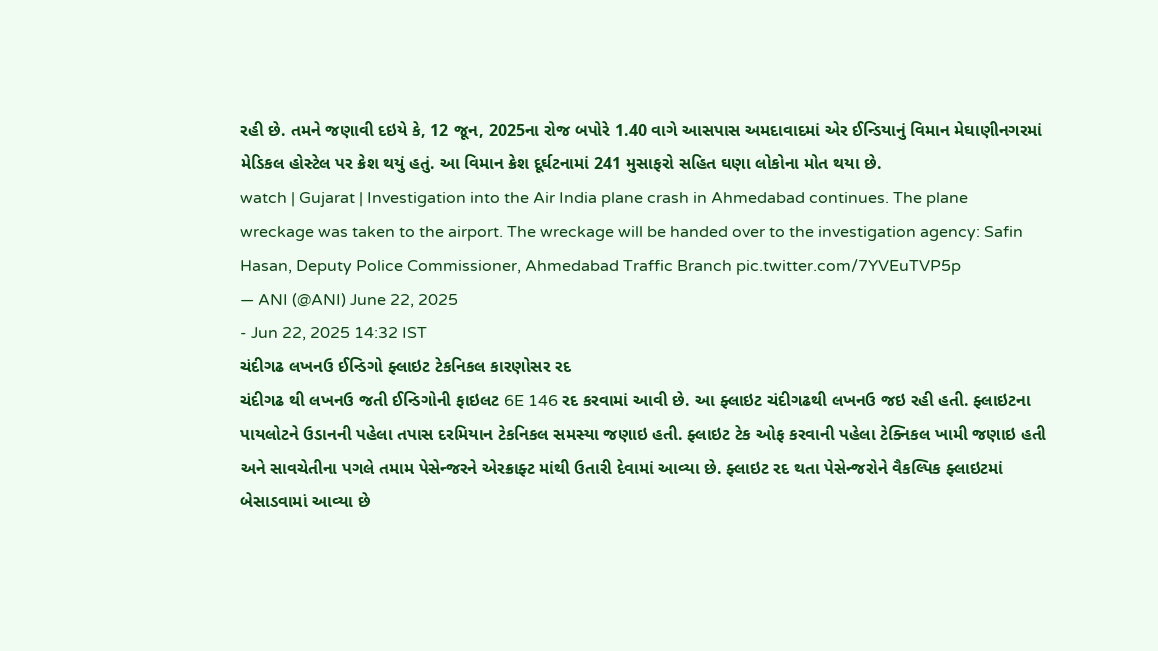રહી છે. તમને જણાવી દઇયે કે, 12 જૂન, 2025ના રોજ બપોરે 1.40 વાગે આસપાસ અમદાવાદમાં એર ઈન્ડિયાનું વિમાન મેઘાણીનગરમાં મેડિકલ હોસ્ટેલ પર ક્રેશ થયું હતું. આ વિમાન ક્રેશ દૂર્ઘટનામાં 241 મુસાફરો સહિત ઘણા લોકોના મોત થયા છે.
watch | Gujarat | Investigation into the Air India plane crash in Ahmedabad continues. The plane wreckage was taken to the airport. The wreckage will be handed over to the investigation agency: Safin Hasan, Deputy Police Commissioner, Ahmedabad Traffic Branch pic.twitter.com/7YVEuTVP5p
— ANI (@ANI) June 22, 2025
- Jun 22, 2025 14:32 IST
ચંદીગઢ લખનઉ ઈન્ડિગો ફ્લાઇટ ટેકનિકલ કારણોસર રદ
ચંદીગઢ થી લખનઉ જતી ઈન્ડિગોની ફાઇલટ 6E 146 રદ કરવામાં આવી છે. આ ફ્લાઇટ ચંદીગઢથી લખનઉ જઇ રહી હતી. ફ્લાઇટના પાયલોટને ઉડાનની પહેલા તપાસ દરમિયાન ટેકનિકલ સમસ્યા જણાઇ હતી. ફ્લાઇટ ટેક ઓફ કરવાની પહેલા ટેક્નિકલ ખામી જણાઇ હતી અને સાવચેતીના પગલે તમામ પેસેન્જરને એરક્રાફ્ટ માંથી ઉતારી દેવામાં આવ્યા છે. ફ્લાઇટ રદ થતા પેસેન્જરોને વૈકલ્પિક ફ્લાઇટમાં બેસાડવામાં આવ્યા છે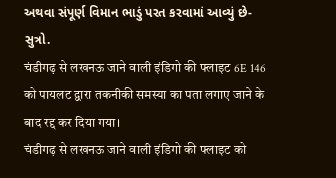અથવા સંપૂર્ણ વિમાન ભાડું પરત કરવામાં આવ્યું છે- સુત્રો.
चंडीगढ़ से लखनऊ जाने वाली इंडिगो की फ्लाइट 6E 146 को पायलट द्वारा तकनीकी समस्या का पता लगाए जाने के बाद रद्द कर दिया गया।
चंडीगढ़ से लखनऊ जाने वाली इंडिगो की फ्लाइट को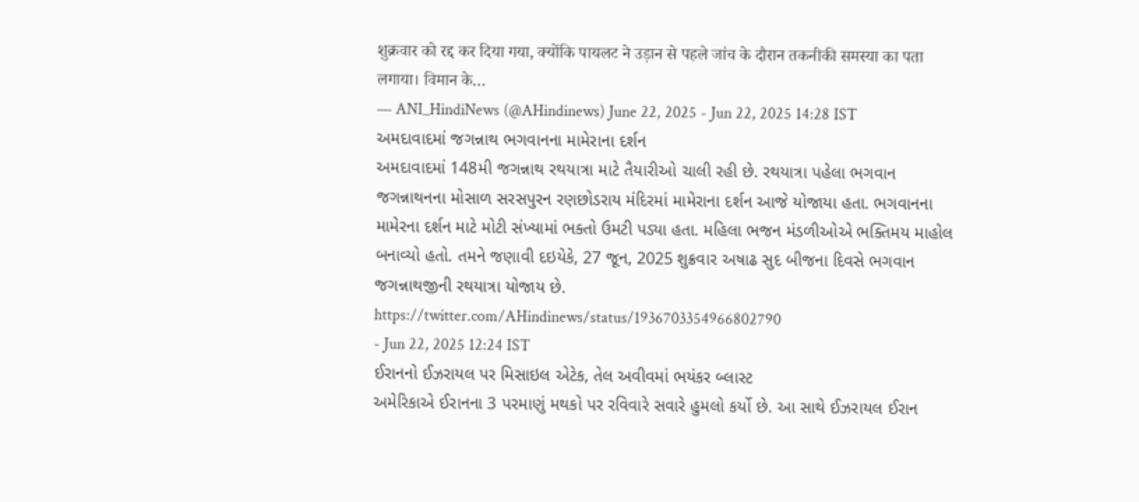शुक्रवार को रद्द कर दिया गया, क्योंकि पायलट ने उड़ान से पहले जांच के दौरान तकनीकी समस्या का पता लगाया। विमान के…
— ANI_HindiNews (@AHindinews) June 22, 2025 - Jun 22, 2025 14:28 IST
અમદાવાદમાં જગન્નાથ ભગવાનના મામેરાના દર્શન
અમદાવાદમાં 148મી જગન્નાથ રથયાત્રા માટે તૈયારીઓ ચાલી રહી છે. રથયાત્રા પહેલા ભગવાન જગન્નાથનના મોસાળ સરસપુરન રણછોડરાય મંદિરમાં મામેરાના દર્શન આજે યોજાયા હતા. ભગવાનના મામેરના દર્શન માટે મોટી સંખ્યામાં ભક્તો ઉમટી પડ્યા હતા. મહિલા ભજન મંડળીઓએ ભક્તિમય માહોલ બનાવ્યો હતો. તમને જણાવી દઇયેકે, 27 જૂન, 2025 શુક્રવાર અષાઢ સુદ બીજના દિવસે ભગવાન જગન્નાથજીની રથયાત્રા યોજાય છે.
https://twitter.com/AHindinews/status/1936703354966802790
- Jun 22, 2025 12:24 IST
ઈરાનનો ઈઝરાયલ પર મિસાઇલ એટેક, તેલ અવીવમાં ભયંકર બ્લાસ્ટ
અમેરિકાએ ઈરાનના 3 પરમાણું મથકો પર રવિવારે સવારે હુમલો કર્યો છે. આ સાથે ઈઝરાયલ ઈરાન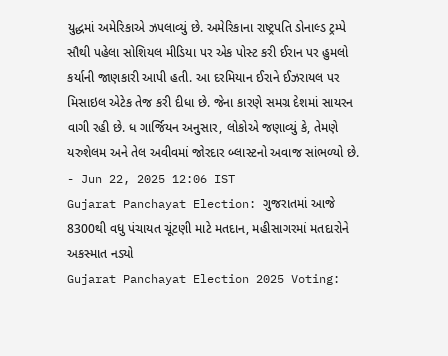યુદ્ધમાં અમેરિકાએ ઝપલાવ્યું છે. અમેરિકાના રાષ્ટ્રપતિ ડોનાલ્ડ ટ્રમ્પે સૌથી પહેલા સોશિયલ મીડિયા પર એક પોસ્ટ કરી ઈરાન પર હુમલો કર્યાની જાણકારી આપી હતી. આ દરમિયાન ઈરાને ઈઝરાયલ પર મિસાઇલ એટેક તેજ કરી દીધા છે. જેના કારણે સમગ્ર દેશમાં સાયરન વાગી રહી છે. ધ ગાર્જિયન અનુસાર, લોકોએ જણાવ્યું કે, તેમણે યરુશેલમ અને તેલ અવીવમાં જોરદાર બ્લાસ્ટનો અવાજ સાંભળ્યો છે.
- Jun 22, 2025 12:06 IST
Gujarat Panchayat Election: ગુજરાતમાં આજે 8300થી વધુ પંચાયત ચૂંટણી માટે મતદાન, મહીસાગરમાં મતદારોને અકસ્માત નડ્યો
Gujarat Panchayat Election 2025 Voting: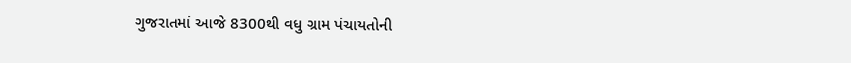ગુજરાતમાં આજે 8300થી વધુ ગ્રામ પંચાયતોની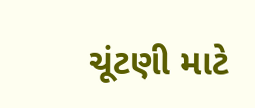ચૂંટણી માટે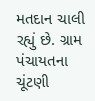મતદાન ચાલી રહ્યું છે. ગ્રામ પંચાયતના ચૂંટણી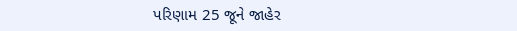પરિણામ 25 જૂને જાહેર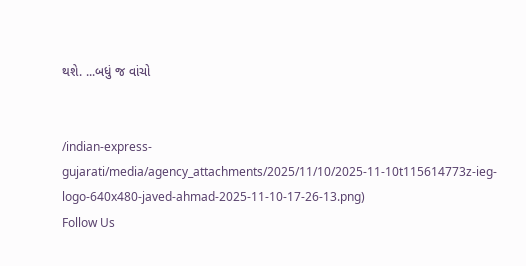થશે. ...બધું જ વાંચો


/indian-express-gujarati/media/agency_attachments/2025/11/10/2025-11-10t115614773z-ieg-logo-640x480-javed-ahmad-2025-11-10-17-26-13.png)
Follow Us